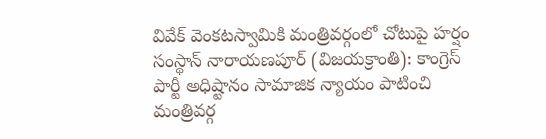వివేక్ వెంకటస్వామికి మంత్రివర్గంలో చోటుపై హర్షం
సంస్థాన్ నారాయణపూర్ (విజయక్రాంతి): కాంగ్రెస్ పార్టీ అధిష్టానం సామాజిక న్యాయం పాటించి మంత్రివర్గ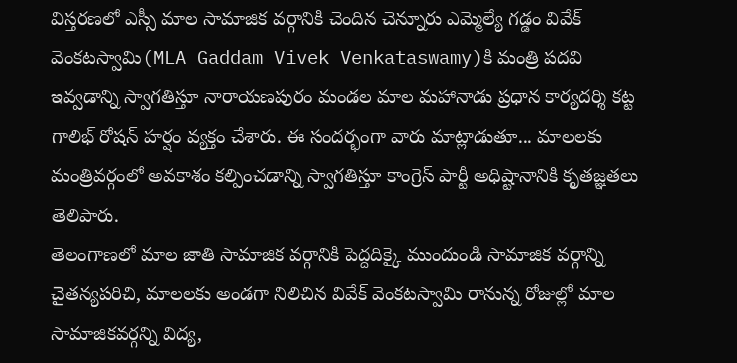విస్తరణలో ఎస్సీ మాల సామాజిక వర్గానికి చెందిన చెన్నూరు ఎమ్మెల్యే గడ్డం వివేక్ వెంకటస్వామి(MLA Gaddam Vivek Venkataswamy)కి మంత్రి పదవి ఇవ్వడాన్ని స్వాగతిస్తూ నారాయణపురం మండల మాల మహానాడు ప్రధాన కార్యదర్శి కట్ట గాలిభ్ రోషన్ హర్షం వ్యక్తం చేశారు. ఈ సందర్భంగా వారు మాట్లాడుతూ... మాలలకు మంత్రివర్గంలో అవకాశం కల్పించడాన్ని స్వాగతిస్తూ కాంగ్రెస్ పార్టీ అధిష్టానానికి కృతజ్ఞతలు తెలిపారు.
తెలంగాణలో మాల జాతి సామాజిక వర్గానికి పెద్దదిక్కై ముందుండి సామాజిక వర్గాన్ని చైతన్యపరిచి, మాలలకు అండగా నిలిచిన వివేక్ వెంకటస్వామి రానున్న రోజుల్లో మాల సామాజికవర్గన్ని విద్య,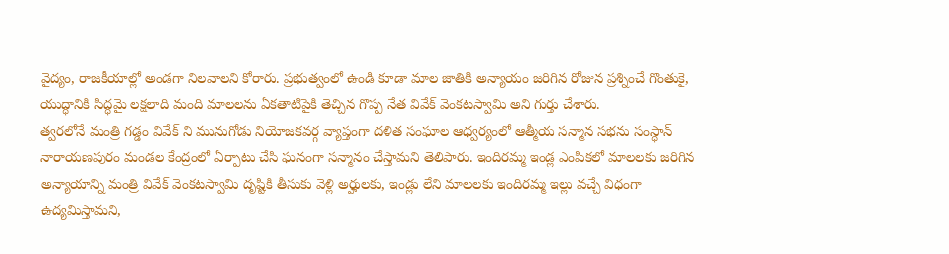వైద్యం, రాజకీయాల్లో అండగా నిలవాలని కోరారు. ప్రభుత్వంలో ఉండి కూడా మాల జాతికి అన్యాయం జరిగిన రోజున ప్రశ్నించే గొంతుకై, యుద్ధానికి సిద్ధమై లక్షలాది మంది మాలలను ఏకతాటిపైకి తెచ్చిన గొప్ప నేత వివేక్ వెంకటస్వామి అని గుర్తు చేశారు.
త్వరలోనే మంత్రి గడ్డం వివేక్ ని మునుగోడు నియోజకవర్గ వ్యాప్తంగా దళిత సంఘాల ఆధ్వర్యంలో ఆత్మీయ సన్మాన సభను సంస్ధాన్ నారాయణపురం మండల కేంద్రంలో ఏర్పాటు చేసి ఘనంగా సన్మానం చేస్తామని తెలిపారు. ఇందిరమ్మ ఇండ్ల ఎంపికలో మాలలకు జరిగిన అన్యాయాన్ని మంత్రి వివేక్ వెంకటస్వామి దృష్టికి తీసుకు వెళ్లి అర్హులకు, ఇండ్లు లేని మాలలకు ఇందిరమ్మ ఇల్లు వచ్చే విధంగా ఉద్యమిస్తామని,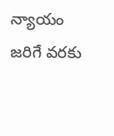న్యాయం జరిగే వరకు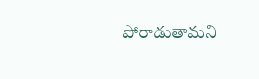పోరాడుతామని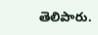తెలిపారు.